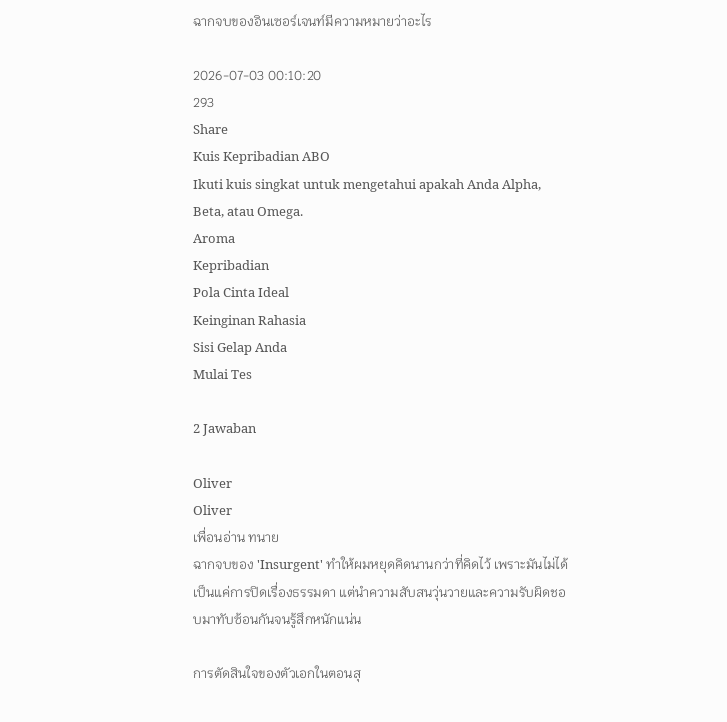ฉากจบของอินเซอร์เจนท์มีความหมายว่าอะไร

2026-07-03 00:10:20
293
Share
Kuis Kepribadian ABO
Ikuti kuis singkat untuk mengetahui apakah Anda Alpha, Beta, atau Omega.
Aroma
Kepribadian
Pola Cinta Ideal
Keinginan Rahasia
Sisi Gelap Anda
Mulai Tes

2 Jawaban

Oliver
Oliver
เพื่อนอ่าน ทนาย
ฉากจบของ 'Insurgent' ทำให้ผมหยุดคิดนานกว่าที่คิดไว้ เพราะมันไม่ได้เป็นแค่การปิดเรื่องธรรมดา แต่นำความสับสนวุ่นวายและความรับผิดชอบมาทับซ้อนกันจนรู้สึกหนักแน่น

การตัดสินใจของตัวเอกในตอนสุ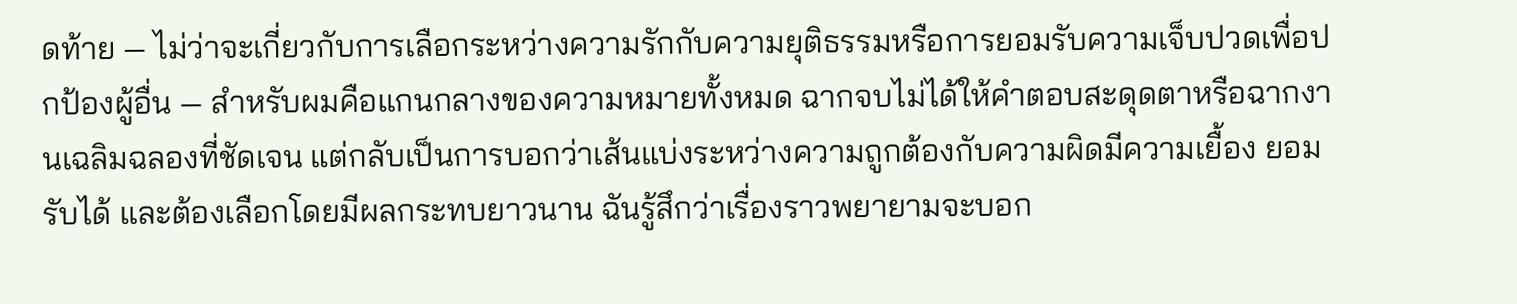ดท้าย — ไม่ว่าจะเกี่ยวกับการเลือกระหว่างความรักกับความยุติธรรมหรือการยอมรับความเจ็บปวดเพื่อปกป้องผู้อื่น — สำหรับผมคือแกนกลางของความหมายทั้งหมด ฉากจบไม่ได้ให้คำตอบสะดุดตาหรือฉากงานเฉลิมฉลองที่ชัดเจน แต่กลับเป็นการบอกว่าเส้นแบ่งระหว่างความถูกต้องกับความผิดมีความเยื้อง ยอมรับได้ และต้องเลือกโดยมีผลกระทบยาวนาน ฉันรู้สึกว่าเรื่องราวพยายามจะบอก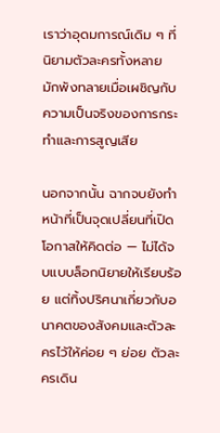เราว่าอุดมการณ์เดิม ๆ ที่นิยามตัวละครทั้งหลาย มักพังทลายเมื่อเผชิญกับความเป็นจริงของการกระทำและการสูญเสีย

นอกจากนั้น ฉากจบยังทำหน้าที่เป็นจุดเปลี่ยนที่เปิดโอกาสให้คิดต่อ — ไม่ได้จบแบบล็อกนิยายให้เรียบร้อย แต่ทิ้งปริศนาเกี่ยวกับอนาคตของสังคมและตัวละครไว้ให้ค่อย ๆ ย่อย ตัวละครเดิน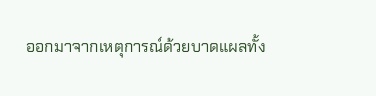ออกมาจากเหตุการณ์ด้วยบาดแผลทั้ง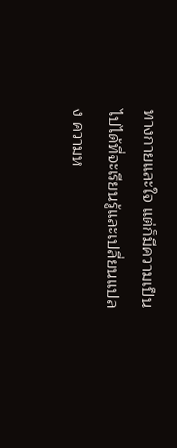ทางกายและใจ แต่ก็มีความเป็นไปได้ที่จะเรียนรู้และเปลี่ยนแปลง ความห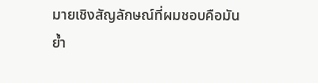มายเชิงสัญลักษณ์ที่ผมชอบคือมันย้ำ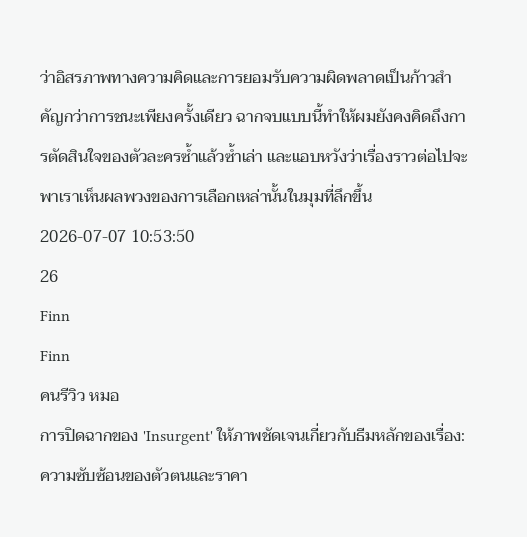ว่าอิสรภาพทางความคิดและการยอมรับความผิดพลาดเป็นก้าวสำคัญกว่าการชนะเพียงครั้งเดียว ฉากจบแบบนี้ทำให้ผมยังคงคิดถึงการตัดสินใจของตัวละครซ้ำแล้วซ้ำเล่า และแอบหวังว่าเรื่องราวต่อไปจะพาเราเห็นผลพวงของการเลือกเหล่านั้นในมุมที่ลึกขึ้น
2026-07-07 10:53:50
26
Finn
Finn
คนรีวิว หมอ
การปิดฉากของ 'Insurgent' ให้ภาพชัดเจนเกี่ยวกับธีมหลักของเรื่อง: ความซับซ้อนของตัวตนและราคา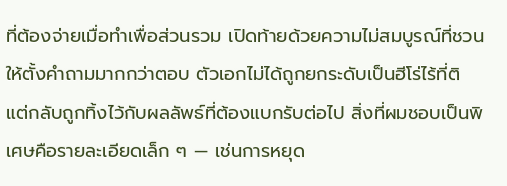ที่ต้องจ่ายเมื่อทำเพื่อส่วนรวม เปิดท้ายด้วยความไม่สมบูรณ์ที่ชวนให้ตั้งคำถามมากกว่าตอบ ตัวเอกไม่ได้ถูกยกระดับเป็นฮีโร่ไร้ที่ติ แต่กลับถูกทิ้งไว้กับผลลัพธ์ที่ต้องแบกรับต่อไป สิ่งที่ผมชอบเป็นพิเศษคือรายละเอียดเล็ก ๆ — เช่นการหยุด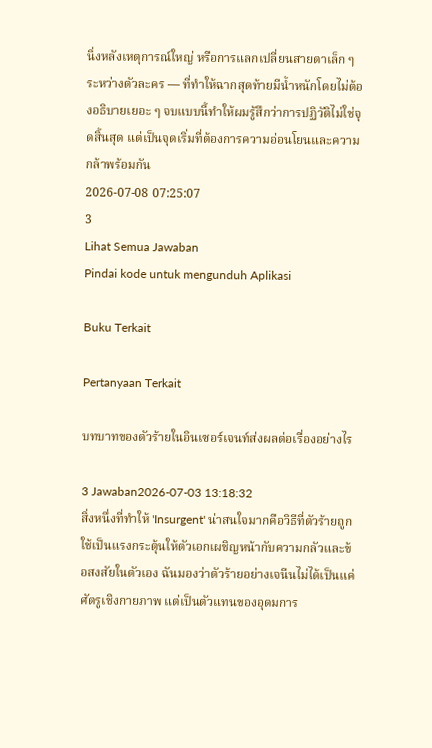นิ่งหลังเหตุการณ์ใหญ่ หรือการแลกเปลี่ยนสายตาเล็ก ๆ ระหว่างตัวละคร — ที่ทำให้ฉากสุดท้ายมีน้ำหนักโดยไม่ต้องอธิบายเยอะ ๆ จบแบบนี้ทำให้ผมรู้สึกว่าการปฏิวัติไม่ใช่จุดสิ้นสุด แต่เป็นจุดเริ่มที่ต้องการความอ่อนโยนและความกล้าพร้อมกัน
2026-07-08 07:25:07
3
Lihat Semua Jawaban
Pindai kode untuk mengunduh Aplikasi

Buku Terkait

Pertanyaan Terkait

บทบาทของตัวร้ายในอินเซอร์เจนท์ส่งผลต่อเรื่องอย่างไร

3 Jawaban2026-07-03 13:18:32
สิ่งหนึ่งที่ทำให้ 'Insurgent' น่าสนใจมากคือวิธีที่ตัวร้ายถูกใช้เป็นแรงกระตุ้นให้ตัวเอกเผชิญหน้ากับความกลัวและข้อสงสัยในตัวเอง ฉันมองว่าตัวร้ายอย่างเจนีนไม่ได้เป็นแค่ศัตรูเชิงกายภาพ แต่เป็นตัวแทนของอุดมการ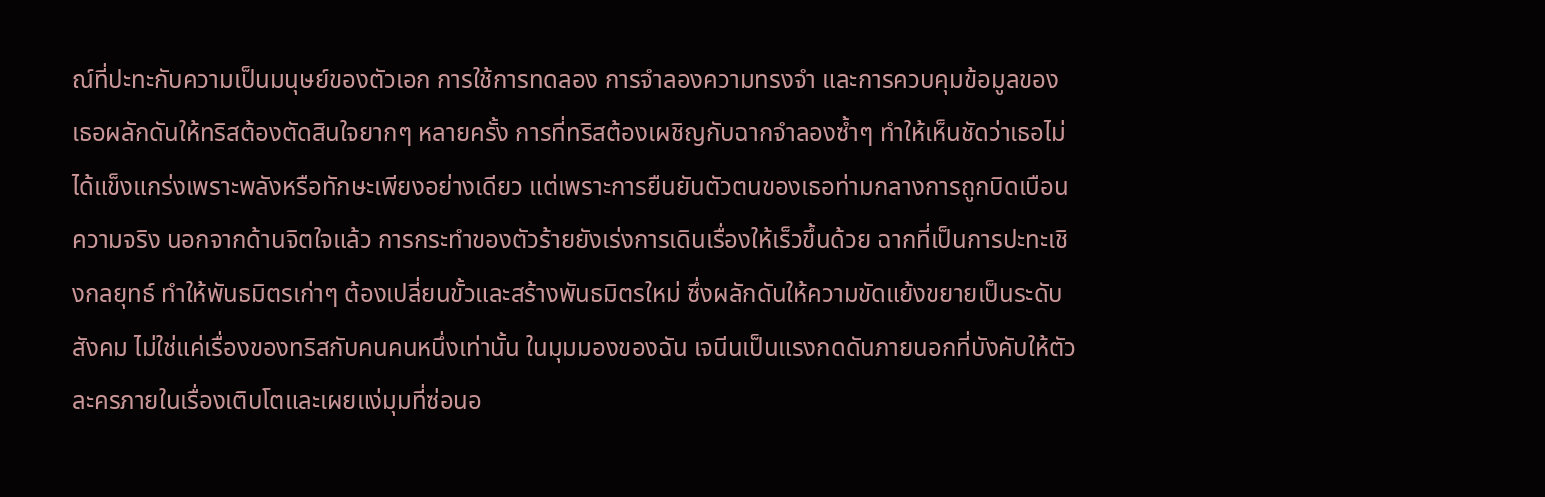ณ์ที่ปะทะกับความเป็นมนุษย์ของตัวเอก การใช้การทดลอง การจำลองความทรงจำ และการควบคุมข้อมูลของเธอผลักดันให้ทริสต้องตัดสินใจยากๆ หลายครั้ง การที่ทริสต้องเผชิญกับฉากจำลองซ้ำๆ ทำให้เห็นชัดว่าเธอไม่ได้แข็งแกร่งเพราะพลังหรือทักษะเพียงอย่างเดียว แต่เพราะการยืนยันตัวตนของเธอท่ามกลางการถูกบิดเบือนความจริง นอกจากด้านจิตใจแล้ว การกระทำของตัวร้ายยังเร่งการเดินเรื่องให้เร็วขึ้นด้วย ฉากที่เป็นการปะทะเชิงกลยุทธ์ ทำให้พันธมิตรเก่าๆ ต้องเปลี่ยนขั้วและสร้างพันธมิตรใหม่ ซึ่งผลักดันให้ความขัดแย้งขยายเป็นระดับสังคม ไม่ใช่แค่เรื่องของทริสกับคนคนหนึ่งเท่านั้น ในมุมมองของฉัน เจนีนเป็นแรงกดดันภายนอกที่บังคับให้ตัวละครภายในเรื่องเติบโตและเผยแง่มุมที่ซ่อนอ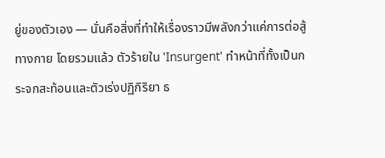ยู่ของตัวเอง — นั่นคือสิ่งที่ทำให้เรื่องราวมีพลังกว่าแค่การต่อสู้ทางกาย โดยรวมแล้ว ตัวร้ายใน 'Insurgent' ทำหน้าที่ทั้งเป็นกระจกสะท้อนและตัวเร่งปฏิกิริยา ธ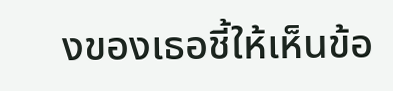งของเธอชี้ให้เห็นข้อ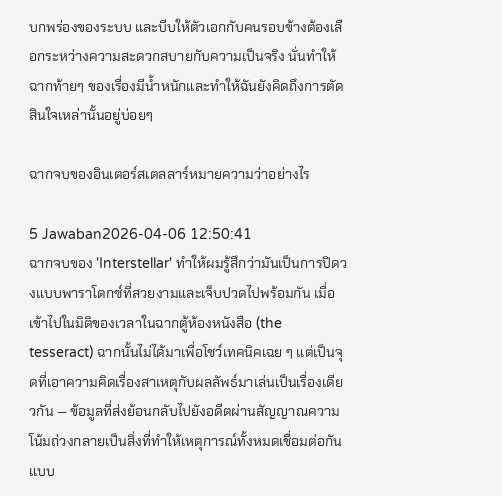บกพร่องของระบบ และบีบให้ตัวเอกกับคนรอบข้างต้องเลือกระหว่างความสะดวกสบายกับความเป็นจริง นั่นทำให้ฉากท้ายๆ ของเรื่องมีน้ำหนักและทำให้ฉันยังคิดถึงการตัดสินใจเหล่านั้นอยู่บ่อยๆ

ฉากจบของอินเตอร์สเตลลาร์หมายความว่าอย่างไร

5 Jawaban2026-04-06 12:50:41
ฉากจบของ 'Interstellar' ทำให้ผมรู้สึกว่ามันเป็นการปิดวงแบบพาราโดกซ์ที่สวยงามและเจ็บปวดไปพร้อมกัน เมื่อเข้าไปในมิติของเวลาในฉากตู้ห้องหนังสือ (the tesseract) ฉากนั้นไม่ได้มาเพื่อโชว์เทคนิคเฉย ๆ แต่เป็นจุดที่เอาความคิดเรื่องสาเหตุกับผลลัพธ์มาเล่นเป็นเรื่องเดียวกัน — ข้อมูลที่ส่งย้อนกลับไปยังอดีตผ่านสัญญาณความโน้มถ่วงกลายเป็นสิ่งที่ทำให้เหตุการณ์ทั้งหมดเชื่อมต่อกันแบบ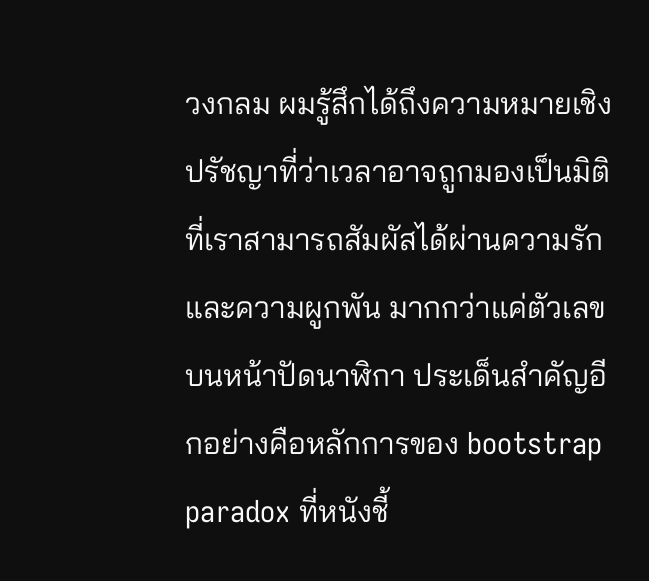วงกลม ผมรู้สึกได้ถึงความหมายเชิงปรัชญาที่ว่าเวลาอาจถูกมองเป็นมิติที่เราสามารถสัมผัสได้ผ่านความรักและความผูกพัน มากกว่าแค่ตัวเลขบนหน้าปัดนาฬิกา ประเด็นสำคัญอีกอย่างคือหลักการของ bootstrap paradox ที่หนังชี้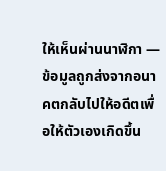ให้เห็นผ่านนาฬิกา — ข้อมูลถูกส่งจากอนาคตกลับไปให้อดีตเพื่อให้ตัวเองเกิดขึ้น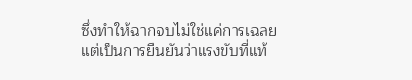ซึ่งทำให้ฉากจบไม่ใช่แค่การเฉลย แต่เป็นการยืนยันว่าแรงขับที่แท้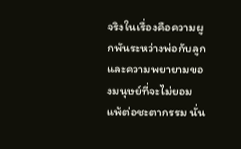จริงในเรื่องคือความผูกพันระหว่างพ่อกับลูก และความพยายามของมนุษย์ที่จะไม่ยอมแพ้ต่อชะตากรรม นั่น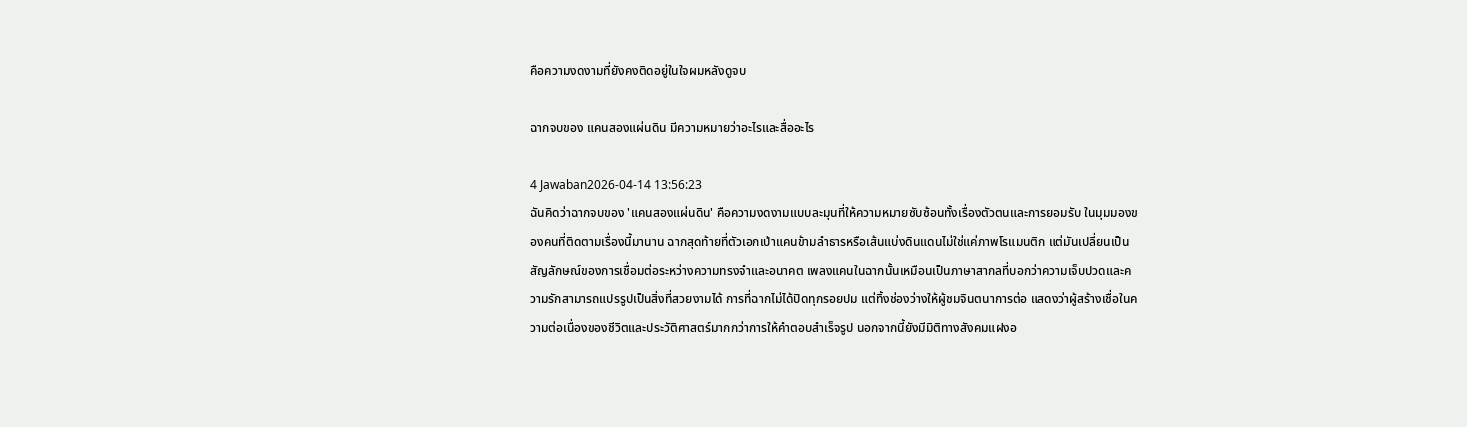คือความงดงามที่ยังคงติดอยู่ในใจผมหลังดูจบ

ฉากจบของ แคนสองแผ่นดิน มีความหมายว่าอะไรและสื่ออะไร

4 Jawaban2026-04-14 13:56:23
ฉันคิดว่าฉากจบของ 'แคนสองแผ่นดิน' คือความงดงามแบบละมุนที่ให้ความหมายซับซ้อนทั้งเรื่องตัวตนและการยอมรับ ในมุมมองของคนที่ติดตามเรื่องนี้มานาน ฉากสุดท้ายที่ตัวเอกเป่าแคนข้ามลำธารหรือเส้นแบ่งดินแดนไม่ใช่แค่ภาพโรแมนติก แต่มันเปลี่ยนเป็นสัญลักษณ์ของการเชื่อมต่อระหว่างความทรงจำและอนาคต เพลงแคนในฉากนั้นเหมือนเป็นภาษาสากลที่บอกว่าความเจ็บปวดและความรักสามารถแปรรูปเป็นสิ่งที่สวยงามได้ การที่ฉากไม่ได้ปิดทุกรอยปม แต่ทิ้งช่องว่างให้ผู้ชมจินตนาการต่อ แสดงว่าผู้สร้างเชื่อในความต่อเนื่องของชีวิตและประวัติศาสตร์มากกว่าการให้คำตอบสำเร็จรูป นอกจากนี้ยังมีมิติทางสังคมแฝงอ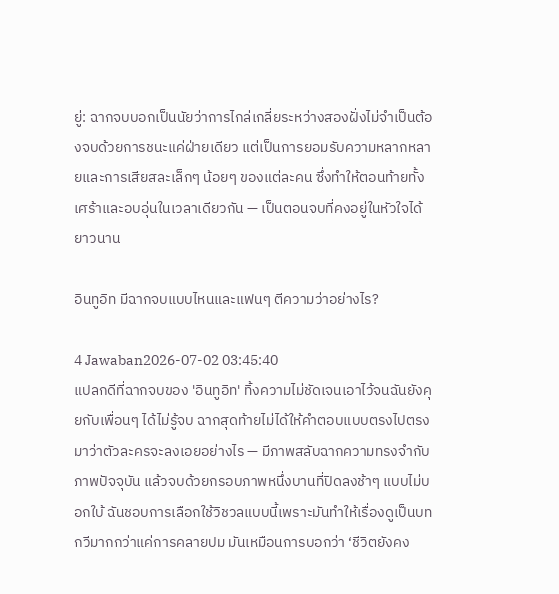ยู่: ฉากจบบอกเป็นนัยว่าการไกล่เกลี่ยระหว่างสองฝั่งไม่จำเป็นต้องจบด้วยการชนะแค่ฝ่ายเดียว แต่เป็นการยอมรับความหลากหลายและการเสียสละเล็กๆ น้อยๆ ของแต่ละคน ซึ่งทำให้ตอนท้ายทั้งเศร้าและอบอุ่นในเวลาเดียวกัน — เป็นตอนจบที่คงอยู่ในหัวใจได้ยาวนาน

อินทูอิท มีฉากจบแบบไหนและแฟนๆ ตีความว่าอย่างไร?

4 Jawaban2026-07-02 03:45:40
แปลกดีที่ฉากจบของ 'อินทูอิท' ทิ้งความไม่ชัดเจนเอาไว้จนฉันยังคุยกับเพื่อนๆ ได้ไม่รู้จบ ฉากสุดท้ายไม่ได้ให้คำตอบแบบตรงไปตรงมาว่าตัวละครจะลงเอยอย่างไร — มีภาพสลับฉากความทรงจำกับภาพปัจจุบัน แล้วจบด้วยกรอบภาพหนึ่งบานที่ปิดลงช้าๆ แบบไม่บอกใบ้ ฉันชอบการเลือกใช้วิชวลแบบนี้เพราะมันทำให้เรื่องดูเป็นบทกวีมากกว่าแค่การคลายปม มันเหมือนการบอกว่า ‘ชีวิตยังคง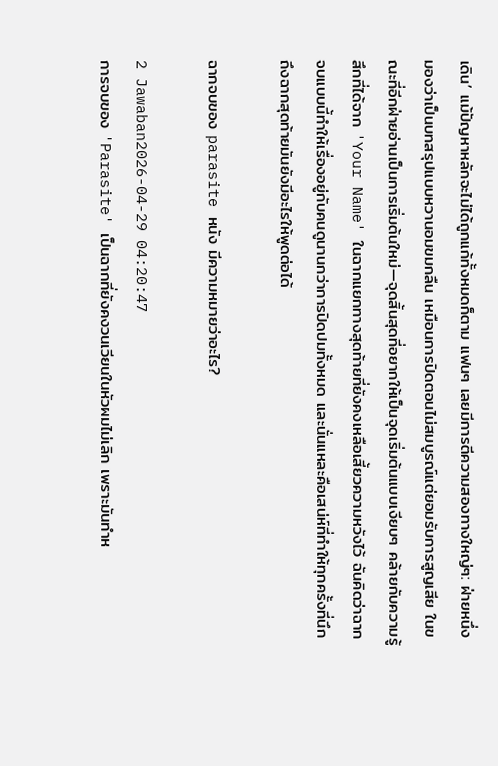เดิน’ แม้ปัญหาหลักจะไม่ได้ถูกแก้ทั้งหมดก็ตาม แฟนๆ เลยมีการตีความสองทางใหญ่ๆ: ฝ่ายหนึ่งมองว่าเป็นบทสรุปแบบหวานอมขมกลืน เหมือนการปิดตอนไม่สมบูรณ์แต่ยอมรับการสูญเสีย ในขณะที่อีกฝ่ายอ่านเป็นการเริ่มต้นใหม่—จุดสิ้นสุดที่อยากให้เป็นจุดเริ่มต้นแบบเงียบๆ คล้ายกับความรู้สึกที่ได้จาก 'Your Name' ในฉากแยกทางสุดท้ายที่ยังคงเหลือเสี้ยวความหวังไว้ ฉันคิดว่าฉากจบแบบนี้ทำให้เรื่องอยู่กับคนดูนานกว่าการปิดปมทั้งหมด และนั่นแหละคือเสน่ห์ที่ทำให้ทุกครั้งที่นึกถึงฉากสุดท้ายมันยังมีอะไรให้พูดต่อได้

ฉากจบของ parasite หนัง มีความหมายว่าอะไร?

2 Jawaban2026-04-29 04:20:47
การจบของ 'Parasite' เป็นฉากที่ยังคงวนเวียนในหัวผมไม่เลิก เพราะมันทำห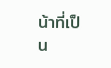น้าที่เป็น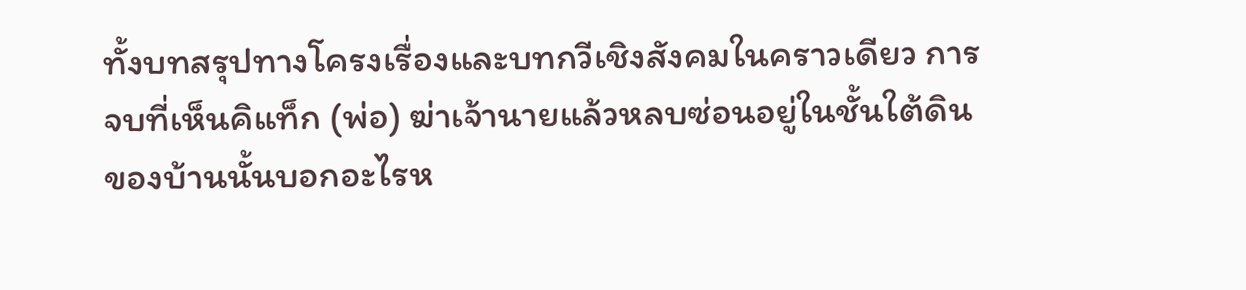ทั้งบทสรุปทางโครงเรื่องและบทกวีเชิงสังคมในคราวเดียว การจบที่เห็นคิแท็ก (พ่อ) ฆ่าเจ้านายแล้วหลบซ่อนอยู่ในชั้นใต้ดินของบ้านนั้นบอกอะไรห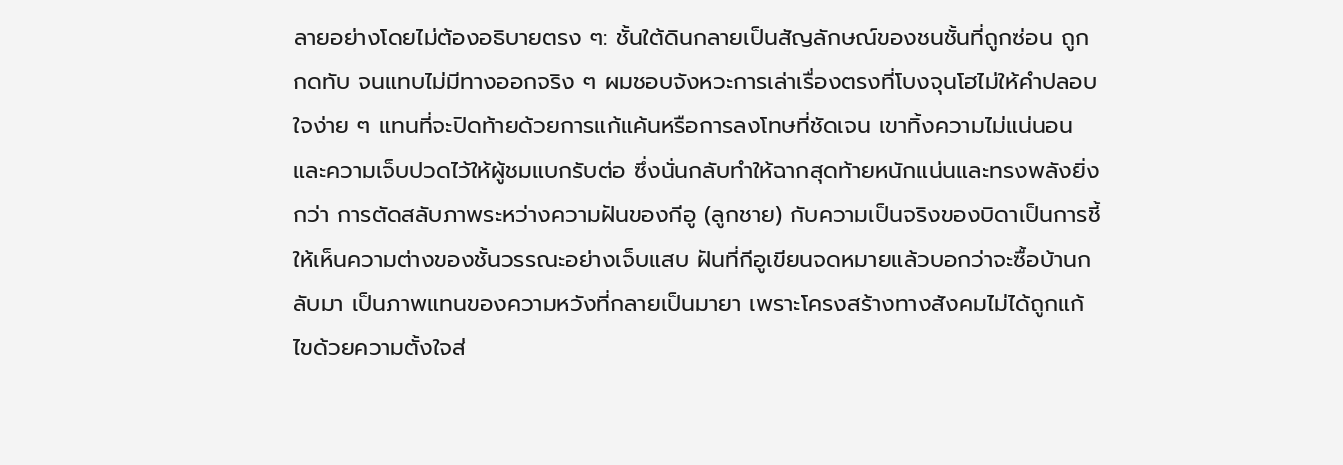ลายอย่างโดยไม่ต้องอธิบายตรง ๆ: ชั้นใต้ดินกลายเป็นสัญลักษณ์ของชนชั้นที่ถูกซ่อน ถูกกดทับ จนแทบไม่มีทางออกจริง ๆ ผมชอบจังหวะการเล่าเรื่องตรงที่โบงจุนโฮไม่ให้คำปลอบใจง่าย ๆ แทนที่จะปิดท้ายด้วยการแก้แค้นหรือการลงโทษที่ชัดเจน เขาทิ้งความไม่แน่นอนและความเจ็บปวดไว้ให้ผู้ชมแบกรับต่อ ซึ่งนั่นกลับทำให้ฉากสุดท้ายหนักแน่นและทรงพลังยิ่งกว่า การตัดสลับภาพระหว่างความฝันของกีอู (ลูกชาย) กับความเป็นจริงของบิดาเป็นการชี้ให้เห็นความต่างของชั้นวรรณะอย่างเจ็บแสบ ฝันที่กีอูเขียนจดหมายแล้วบอกว่าจะซื้อบ้านกลับมา เป็นภาพแทนของความหวังที่กลายเป็นมายา เพราะโครงสร้างทางสังคมไม่ได้ถูกแก้ไขด้วยความตั้งใจส่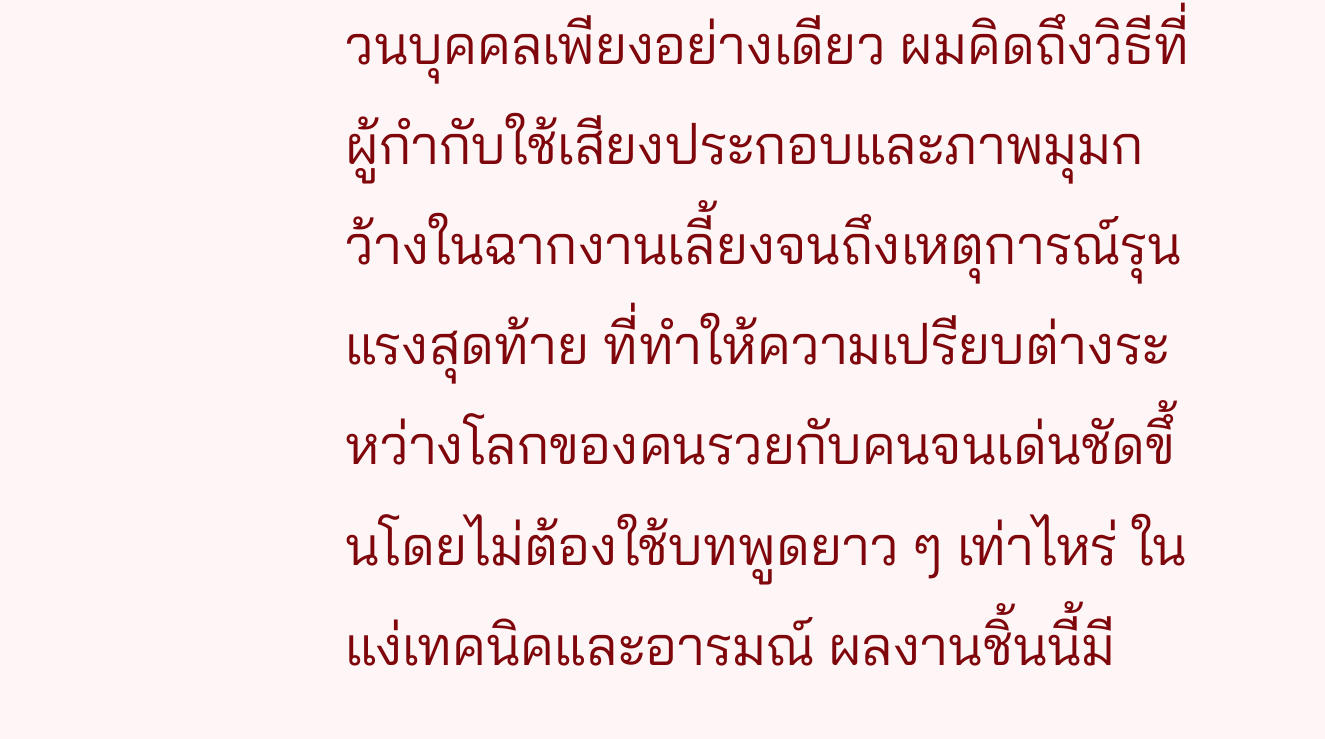วนบุคคลเพียงอย่างเดียว ผมคิดถึงวิธีที่ผู้กำกับใช้เสียงประกอบและภาพมุมกว้างในฉากงานเลี้ยงจนถึงเหตุการณ์รุนแรงสุดท้าย ที่ทำให้ความเปรียบต่างระหว่างโลกของคนรวยกับคนจนเด่นชัดขึ้นโดยไม่ต้องใช้บทพูดยาว ๆ เท่าไหร่ ในแง่เทคนิคและอารมณ์ ผลงานชิ้นนี้มี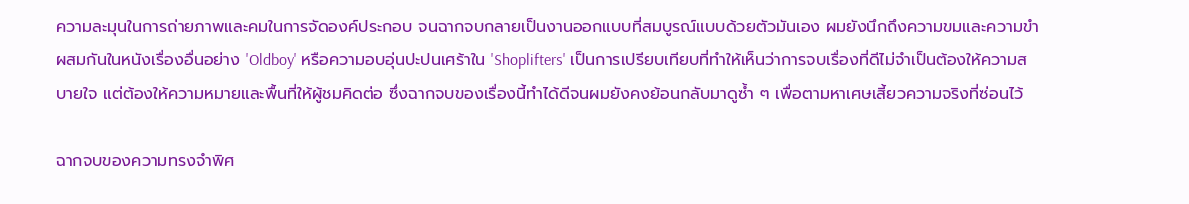ความละมุนในการถ่ายภาพและคมในการจัดองค์ประกอบ จนฉากจบกลายเป็นงานออกแบบที่สมบูรณ์แบบด้วยตัวมันเอง ผมยังนึกถึงความขมและความขำผสมกันในหนังเรื่องอื่นอย่าง 'Oldboy' หรือความอบอุ่นปะปนเศร้าใน 'Shoplifters' เป็นการเปรียบเทียบที่ทำให้เห็นว่าการจบเรื่องที่ดีไม่จำเป็นต้องให้ความสบายใจ แต่ต้องให้ความหมายและพื้นที่ให้ผู้ชมคิดต่อ ซึ่งฉากจบของเรื่องนี้ทำได้ดีจนผมยังคงย้อนกลับมาดูซ้ำ ๆ เพื่อตามหาเศษเสี้ยวความจริงที่ซ่อนไว้

ฉากจบของความทรงจำพิศ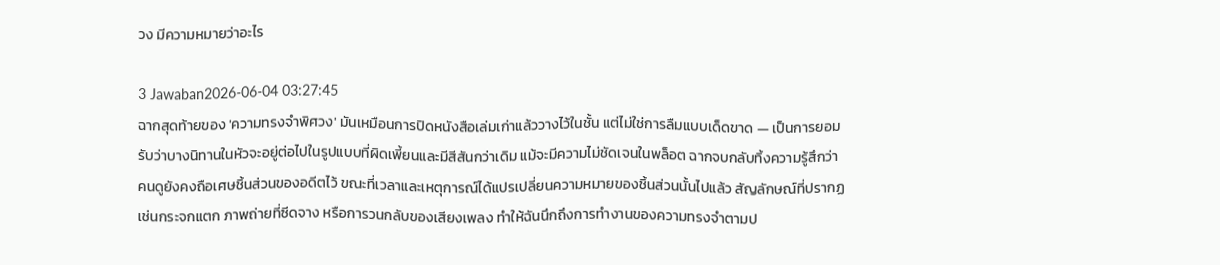วง มีความหมายว่าอะไร

3 Jawaban2026-06-04 03:27:45
ฉากสุดท้ายของ 'ความทรงจำพิศวง' มันเหมือนการปิดหนังสือเล่มเก่าแล้ววางไว้ในชั้น แต่ไม่ใช่การลืมแบบเด็ดขาด — เป็นการยอมรับว่าบางนิทานในหัวจะอยู่ต่อไปในรูปแบบที่ผิดเพี้ยนและมีสีสันกว่าเดิม แม้จะมีความไม่ชัดเจนในพล็อต ฉากจบกลับทิ้งความรู้สึกว่าคนดูยังคงถือเศษชิ้นส่วนของอดีตไว้ ขณะที่เวลาและเหตุการณ์ได้แปรเปลี่ยนความหมายของชิ้นส่วนนั้นไปแล้ว สัญลักษณ์ที่ปรากฏ เช่นกระจกแตก ภาพถ่ายที่ซีดจาง หรือการวนกลับของเสียงเพลง ทำให้ฉันนึกถึงการทำงานของความทรงจำตามป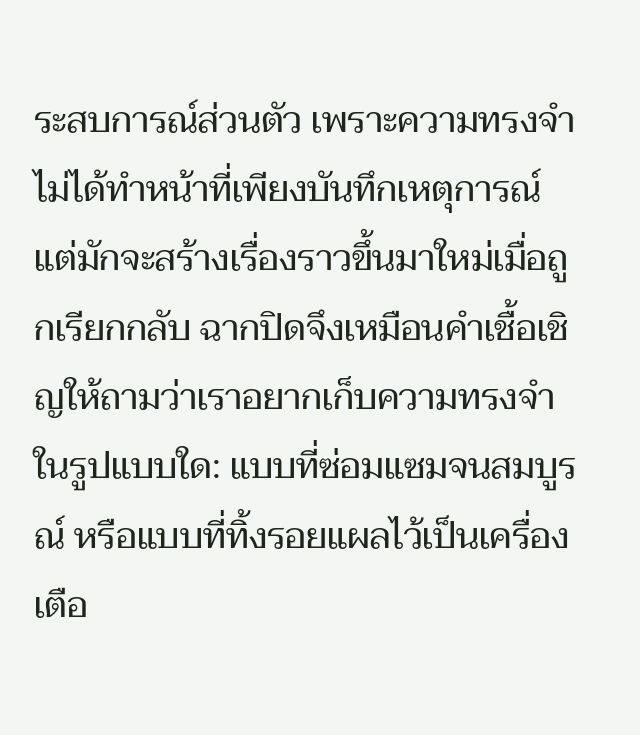ระสบการณ์ส่วนตัว เพราะความทรงจำไม่ได้ทำหน้าที่เพียงบันทึกเหตุการณ์ แต่มักจะสร้างเรื่องราวขึ้นมาใหม่เมื่อถูกเรียกกลับ ฉากปิดจึงเหมือนคำเชื้อเชิญให้ถามว่าเราอยากเก็บความทรงจำในรูปแบบใด: แบบที่ซ่อมแซมจนสมบูรณ์ หรือแบบที่ทิ้งรอยแผลไว้เป็นเครื่องเตือ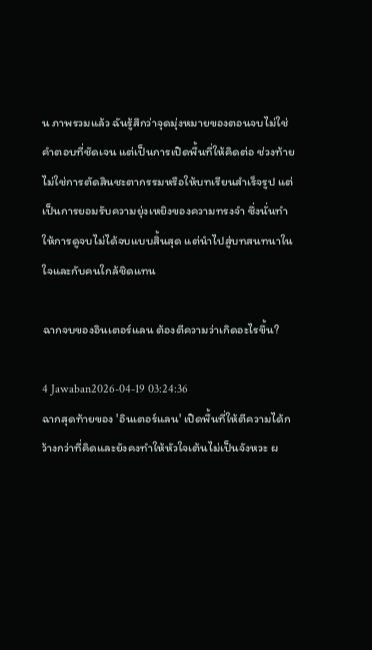น ภาพรวมแล้ว ฉันรู้สึกว่าจุดมุ่งหมายของตอนจบไม่ใช่คำตอบที่ชัดเจน แต่เป็นการเปิดพื้นที่ให้คิดต่อ ช่วงท้ายไม่ใช่การตัดสินชะตากรรมหรือให้บทเรียนสำเร็จรูป แต่เป็นการยอมรับความยุ่งเหยิงของความทรงจำ ซึ่งนั่นทำให้การดูจบไม่ได้จบแบบสิ้นสุด แต่นำไปสู่บทสนทนาในใจและกับคนใกล้ชิดแทน

ฉากจบของอินเตอร์แลน ต้องตีความว่าเกิดอะไรขึ้น?

4 Jawaban2026-04-19 03:24:36
ฉากสุดท้ายของ 'อินเตอร์แลน' เปิดพื้นที่ให้ตีความได้กว้างกว่าที่คิดและยังคงทำให้หัวใจเต้นไม่เป็นจังหวะ ผ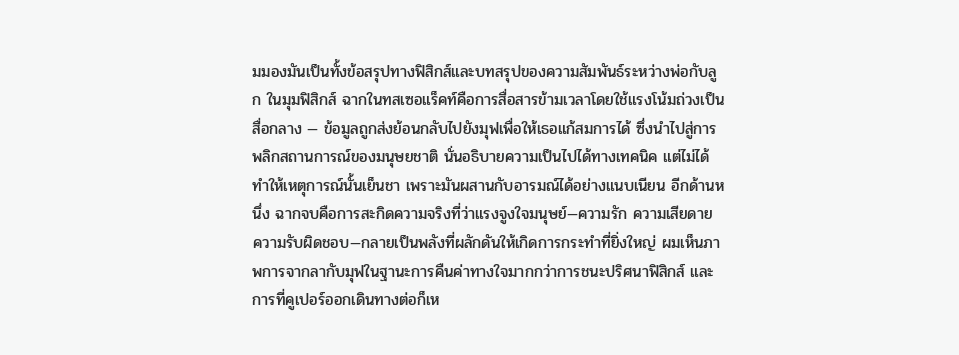มมองมันเป็นทั้งข้อสรุปทางฟิสิกส์และบทสรุปของความสัมพันธ์ระหว่างพ่อกับลูก ในมุมฟิสิกส์ ฉากในทสเซอแร็คท์คือการสื่อสารข้ามเวลาโดยใช้แรงโน้มถ่วงเป็นสื่อกลาง — ข้อมูลถูกส่งย้อนกลับไปยังมุฟเพื่อให้เธอแก้สมการได้ ซึ่งนำไปสู่การพลิกสถานการณ์ของมนุษยชาติ นั่นอธิบายความเป็นไปได้ทางเทคนิค แต่ไม่ได้ทำให้เหตุการณ์นั้นเย็นชา เพราะมันผสานกับอารมณ์ได้อย่างแนบเนียน อีกด้านหนึ่ง ฉากจบคือการสะกิดความจริงที่ว่าแรงจูงใจมนุษย์—ความรัก ความเสียดาย ความรับผิดชอบ—กลายเป็นพลังที่ผลักดันให้เกิดการกระทำที่ยิ่งใหญ่ ผมเห็นภาพการจากลากับมุฟในฐานะการคืนค่าทางใจมากกว่าการชนะปริศนาฟิสิกส์ และการที่คูเปอร์ออกเดินทางต่อก็เห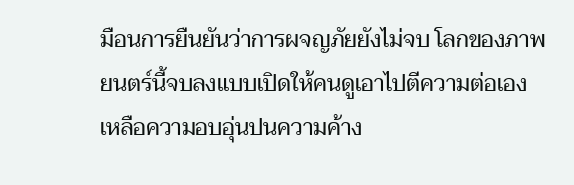มือนการยืนยันว่าการผจญภัยยังไม่จบ โลกของภาพยนตร์นี้จบลงแบบเปิดให้คนดูเอาไปตีความต่อเอง เหลือความอบอุ่นปนความค้าง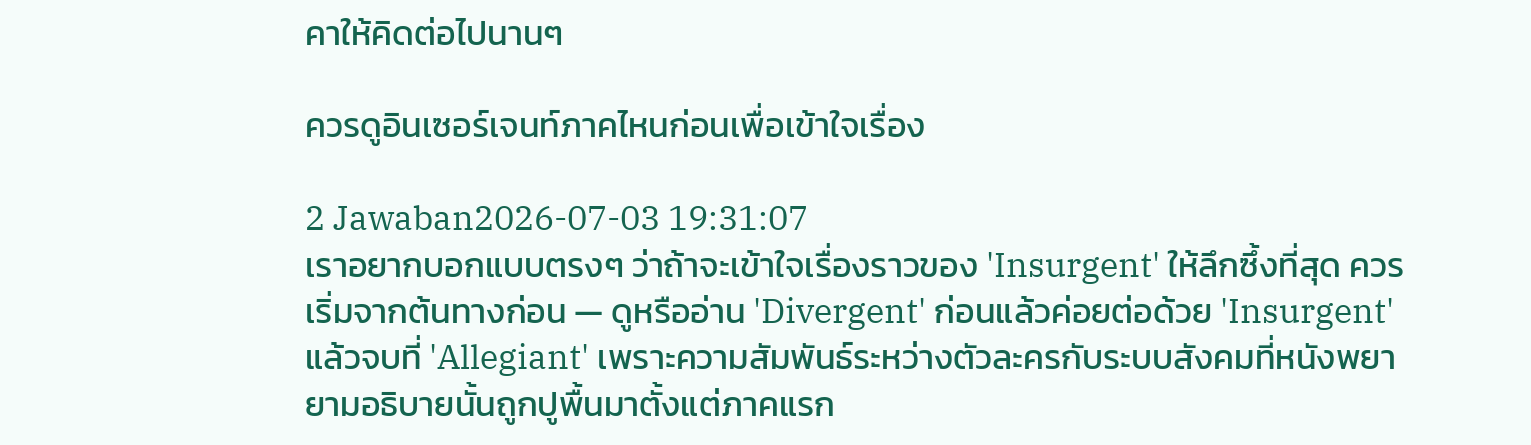คาให้คิดต่อไปนานๆ

ควรดูอินเซอร์เจนท์ภาคไหนก่อนเพื่อเข้าใจเรื่อง

2 Jawaban2026-07-03 19:31:07
เราอยากบอกแบบตรงๆ ว่าถ้าจะเข้าใจเรื่องราวของ 'Insurgent' ให้ลึกซึ้งที่สุด ควรเริ่มจากต้นทางก่อน — ดูหรืออ่าน 'Divergent' ก่อนแล้วค่อยต่อด้วย 'Insurgent' แล้วจบที่ 'Allegiant' เพราะความสัมพันธ์ระหว่างตัวละครกับระบบสังคมที่หนังพยายามอธิบายนั้นถูกปูพื้นมาตั้งแต่ภาคแรก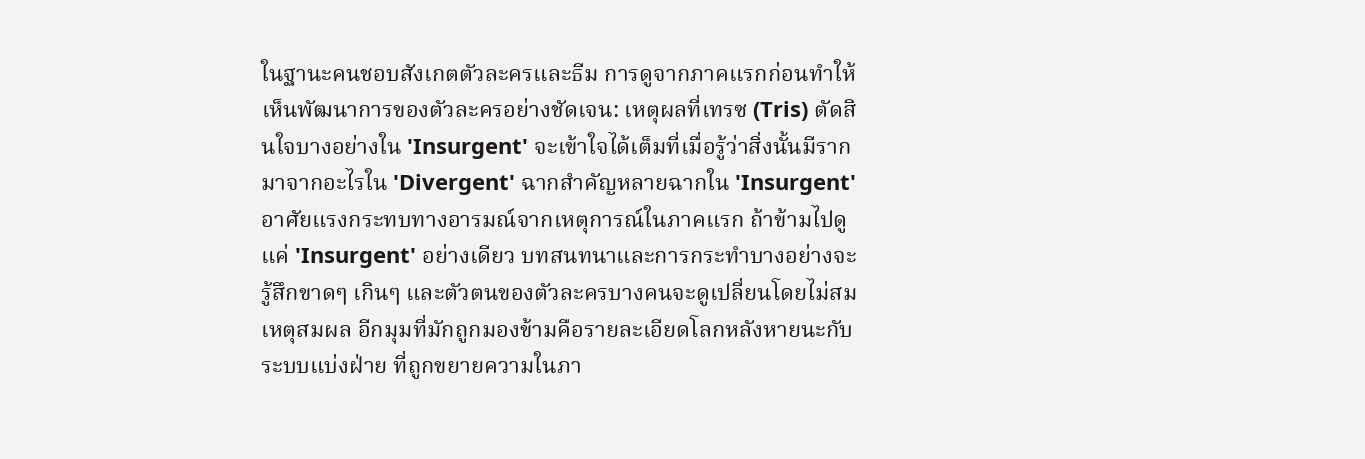ในฐานะคนชอบสังเกตตัวละครและธีม การดูจากภาคแรกก่อนทำให้เห็นพัฒนาการของตัวละครอย่างชัดเจน: เหตุผลที่เทรซ (Tris) ตัดสินใจบางอย่างใน 'Insurgent' จะเข้าใจได้เต็มที่เมื่อรู้ว่าสิ่งนั้นมีรากมาจากอะไรใน 'Divergent' ฉากสำคัญหลายฉากใน 'Insurgent' อาศัยแรงกระทบทางอารมณ์จากเหตุการณ์ในภาคแรก ถ้าข้ามไปดูแค่ 'Insurgent' อย่างเดียว บทสนทนาและการกระทำบางอย่างจะรู้สึกขาดๆ เกินๆ และตัวตนของตัวละครบางคนจะดูเปลี่ยนโดยไม่สมเหตุสมผล อีกมุมที่มักถูกมองข้ามคือรายละเอียดโลกหลังหายนะกับระบบแบ่งฝ่าย ที่ถูกขยายความในภา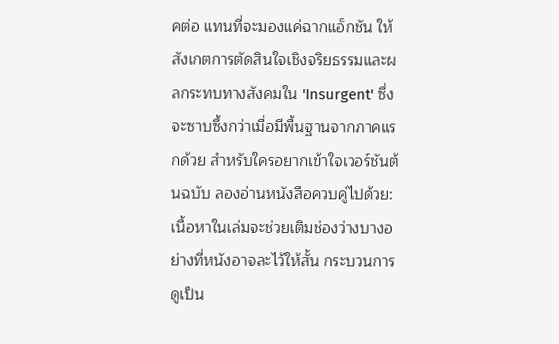คต่อ แทนที่จะมองแค่ฉากแอ็กชัน ให้สังเกตการตัดสินใจเชิงจริยธรรมและผลกระทบทางสังคมใน 'Insurgent' ซึ่งจะซาบซึ้งกว่าเมื่อมีพื้นฐานจากภาคแรกด้วย สำหรับใครอยากเข้าใจเวอร์ชันต้นฉบับ ลองอ่านหนังสือควบคู่ไปด้วย:เนื้อหาในเล่มจะช่วยเติมช่องว่างบางอย่างที่หนังอาจละไว้ให้สั้น กระบวนการดูเป็น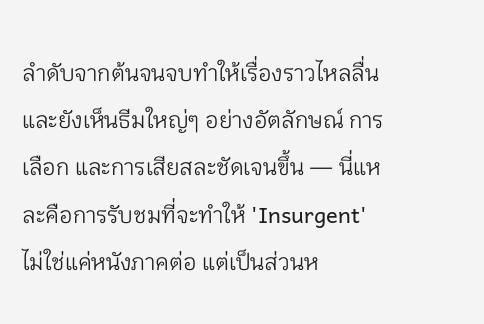ลำดับจากต้นจนจบทำให้เรื่องราวไหลลื่นและยังเห็นธีมใหญ่ๆ อย่างอัตลักษณ์ การเลือก และการเสียสละชัดเจนขึ้น — นี่แหละคือการรับชมที่จะทำให้ 'Insurgent' ไม่ใช่แค่หนังภาคต่อ แต่เป็นส่วนห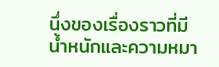นึ่งของเรื่องราวที่มีน้ำหนักและความหมา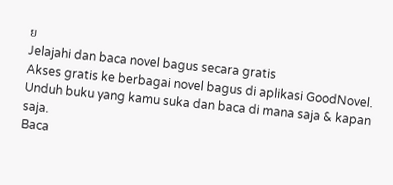ย
Jelajahi dan baca novel bagus secara gratis
Akses gratis ke berbagai novel bagus di aplikasi GoodNovel. Unduh buku yang kamu suka dan baca di mana saja & kapan saja.
Baca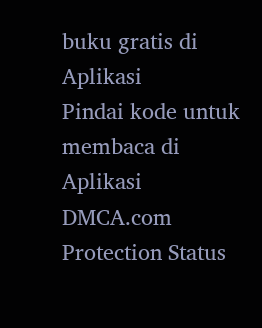buku gratis di Aplikasi
Pindai kode untuk membaca di Aplikasi
DMCA.com Protection Status